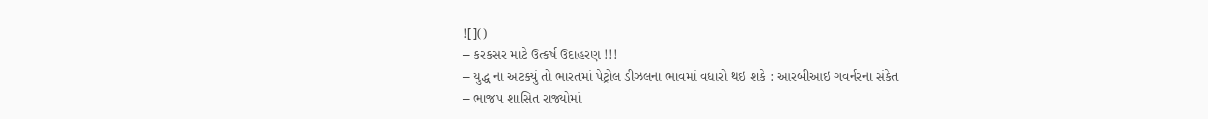![]()
– કરકસર માટે ઉત્કર્ષ ઉદાહરણ !!!
– યુદ્ધ ના અટક્યું તો ભારતમાં પેટ્રોલ ડીઝલના ભાવમાં વધારો થઇ શકે : આરબીઆઇ ગવર્નરના સંકેત
– ભાજપ શાસિત રાજ્યોમાં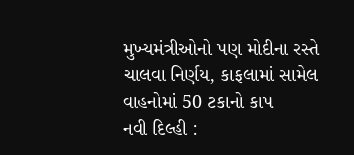મુખ્યમંત્રીઓનો પણ મોદીના રસ્તે ચાલવા નિર્ણય, કાફલામાં સામેલ વાહનોમાં 50 ટકાનો કાપ
નવી દિલ્હી :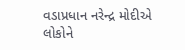વડાપ્રધાન નરેન્દ્ર મોદીએ લોકોને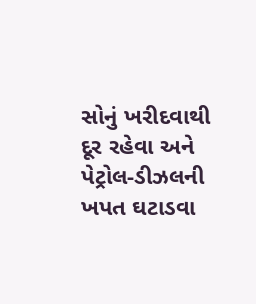સોનું ખરીદવાથી દૂર રહેવા અને પેટ્રોલ-ડીઝલની ખપત ઘટાડવા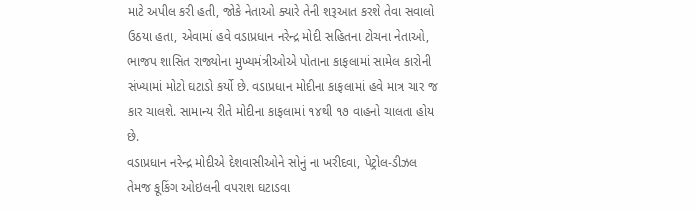માટે અપીલ કરી હતી, જોકે નેતાઓ ક્યારે તેની શરૂઆત કરશે તેવા સવાલો ઉઠયા હતા, એવામાં હવે વડાપ્રધાન નરેન્દ્ર મોદી સહિતના ટોચના નેતાઓ, ભાજપ શાસિત રાજ્યોના મુખ્યમંત્રીઓએ પોતાના કાફલામાં સામેલ કારોની સંખ્યામાં મોટો ઘટાડો કર્યો છે. વડાપ્રધાન મોદીના કાફલામાં હવે માત્ર ચાર જ કાર ચાલશે. સામાન્ય રીતે મોદીના કાફલામાં ૧૪થી ૧૭ વાહનો ચાલતા હોય છે.
વડાપ્રધાન નરેન્દ્ર મોદીએ દેશવાસીઓને સોનું ના ખરીદવા, પેટ્રોલ-ડીઝલ તેમજ કૂકિંગ ઓઇલની વપરાશ ઘટાડવા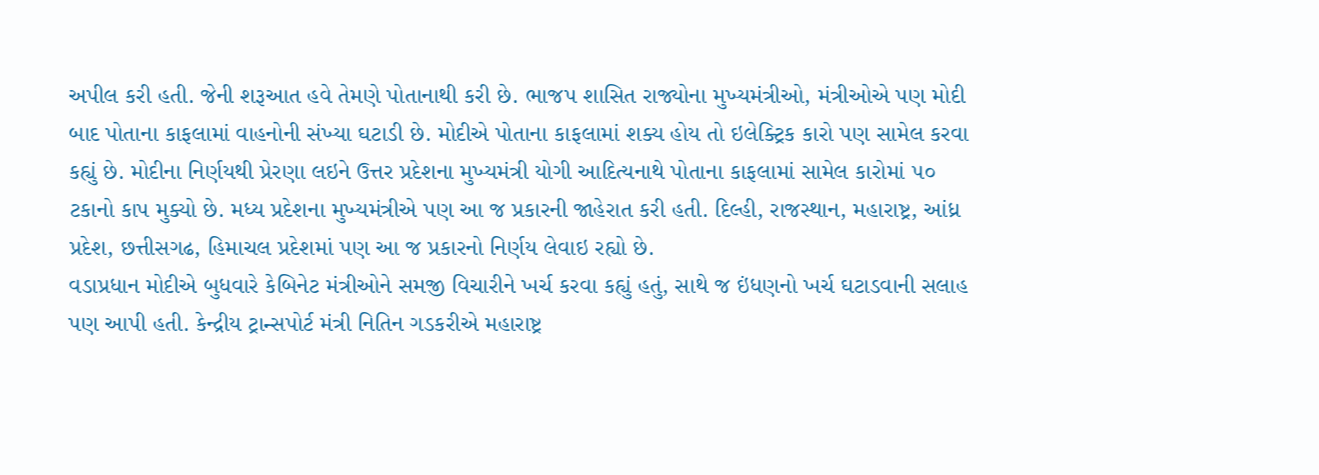અપીલ કરી હતી. જેની શરૂઆત હવે તેમણે પોતાનાથી કરી છે. ભાજપ શાસિત રાજ્યોના મુખ્યમંત્રીઓ, મંત્રીઓએ પણ મોદી બાદ પોતાના કાફલામાં વાહનોની સંખ્યા ઘટાડી છે. મોદીએ પોતાના કાફલામાં શક્ય હોય તો ઇલેક્ટ્રિક કારો પણ સામેલ કરવા કહ્યું છે. મોદીના નિર્ણયથી પ્રેરણા લઇને ઉત્તર પ્રદેશના મુખ્યમંત્રી યોગી આદિત્યનાથે પોતાના કાફલામાં સામેલ કારોમાં ૫૦ ટકાનો કાપ મુક્યો છે. મધ્ય પ્રદેશના મુખ્યમંત્રીએ પણ આ જ પ્રકારની જાહેરાત કરી હતી. દિલ્હી, રાજસ્થાન, મહારાષ્ટ્ર, આંધ્ર પ્રદેશ, છત્તીસગઢ, હિમાચલ પ્રદેશમાં પણ આ જ પ્રકારનો નિર્ણય લેવાઇ રહ્યો છે.
વડાપ્રધાન મોદીએ બુધવારે કેબિનેટ મંત્રીઓને સમજી વિચારીને ખર્ચ કરવા કહ્યું હતું, સાથે જ ઇંધણનો ખર્ચ ઘટાડવાની સલાહ પણ આપી હતી. કેન્દ્રીય ટ્રાન્સપોર્ટ મંત્રી નિતિન ગડકરીએ મહારાષ્ટ્ર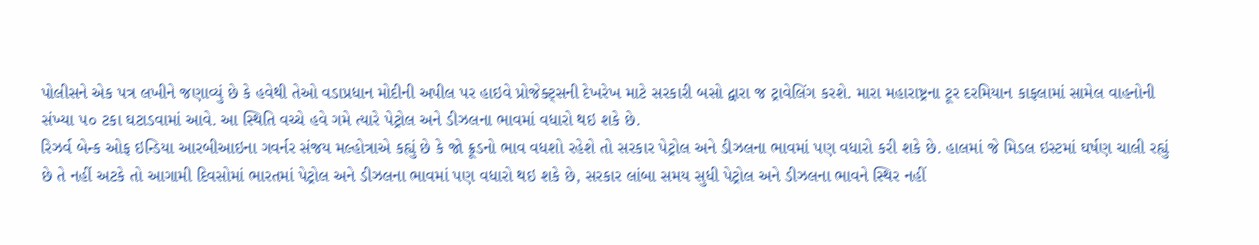પોલીસને એક પત્ર લખીને જણાવ્યું છે કે હવેથી તેઓ વડાપ્રધાન મોદીની અપીલ પર હાઇવે પ્રોજેક્ટ્સની દેખરેખ માટે સરકારી બસો દ્વારા જ ટ્રાવેલિંગ કરશે. મારા મહારાષ્ટ્રના ટૂર દરમિયાન કાફલામાં સામેલ વાહનોની સંખ્યા ૫૦ ટકા ઘટાડવામાં આવે. આ સ્થિતિ વચ્ચે હવે ગમે ત્યારે પેટ્રોલ અને ડીઝલના ભાવમાં વધારો થઇ શકે છે.
રિઝર્વ બેન્ક ઓફ ઇન્ડિયા આરબીઆઇના ગવર્નર સંજય મલ્હોત્રાએ કહ્યું છે કે જો ક્રૂડનો ભાવ વધશો રહેશે તો સરકાર પેટ્રોલ અને ડીઝલના ભાવમાં પણ વધારો કરી શકે છે. હાલમાં જે મિડલ ઇસ્ટમાં ઘર્ષણ ચાલી રહ્યું છે તે નહીં અટકે તો આગામી દિવસોમાં ભારતમાં પેટ્રોલ અને ડીઝલના ભાવમાં પણ વધારો થઇ શકે છે, સરકાર લાંબા સમય સુધી પેટ્રોલ અને ડીઝલના ભાવને સ્થિર નહીં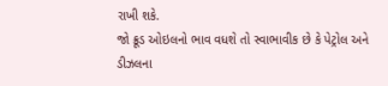રાખી શકે.
જો ક્રૂડ ઓઇલનો ભાવ વધશે તો સ્વાભાવીક છે કે પેટ્રોલ અને ડીઝલના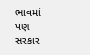ભાવમાં પણ સરકાર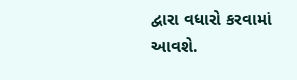દ્વારા વધારો કરવામાં આવશે.